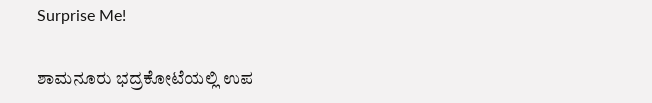Surprise Me!

ಶಾಮನೂರು ಭದ್ರಕೋಟೆಯಲ್ಲಿ ಉಪ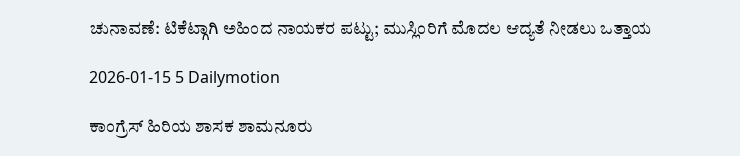ಚುನಾವಣೆ: ಟಿಕೆಟ್ಗಾಗಿ ಅಹಿಂದ ನಾಯಕರ ಪಟ್ಟು; ಮುಸ್ಲಿಂರಿಗೆ ಮೊದಲ ಆದ್ಯತೆ ನೀಡಲು ಒತ್ತಾಯ

2026-01-15 5 Dailymotion

ಕಾಂಗ್ರೆಸ್ ಹಿರಿಯ ಶಾಸಕ ಶಾಮನೂರು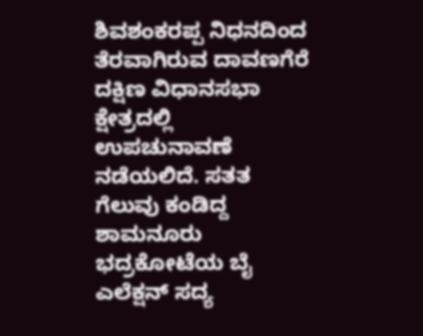ಶಿವಶಂಕರಪ್ಪ ನಿಧನದಿಂದ ತೆರವಾಗಿರುವ ದಾವಣಗೆರೆ ದಕ್ಷಿಣ ವಿಧಾನಸಭಾ ಕ್ಷೇತ್ರದಲ್ಲಿ ಉಪಚುನಾವಣೆ ನಡೆಯಲಿದೆ. ಸತತ ಗೆಲುವು ಕಂಡಿದ್ದ ಶಾಮನೂರು ಭದ್ರಕೋಟೆಯ ಬೈ ಎಲೆಕ್ಷನ್‌ ಸದ್ಯ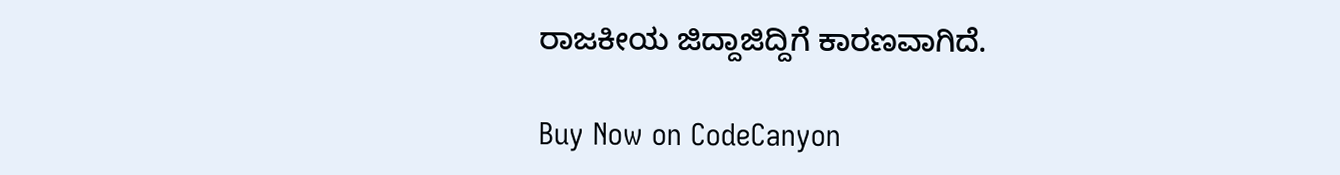ರಾಜಕೀಯ ಜಿದ್ದಾಜಿದ್ದಿಗೆ ಕಾರಣವಾಗಿದೆ.

Buy Now on CodeCanyon